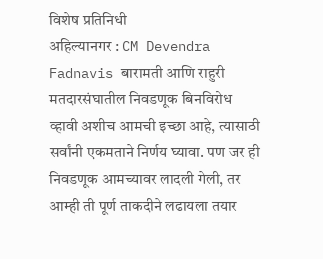विशेष प्रतिनिधी
अहिल्यानगर : CM Devendra Fadnavis बारामती आणि राहुरी मतदारसंघातील निवडणूक बिनविरोध व्हावी अशीच आमची इच्छा आहे, त्यासाठी सर्वांनी एकमताने निर्णय घ्यावा. पण जर ही निवडणूक आमच्यावर लादली गेली, तर आम्ही ती पूर्ण ताकदीने लढायला तयार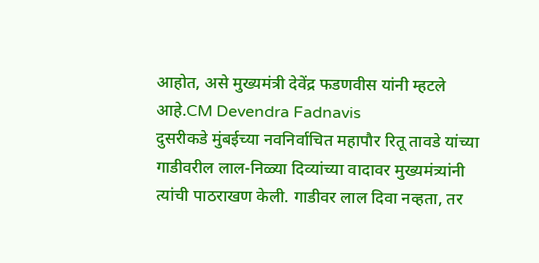आहोत, असे मुख्यमंत्री देवेंद्र फडणवीस यांनी म्हटले आहे.CM Devendra Fadnavis
दुसरीकडे मुंबईच्या नवनिर्वाचित महापौर रितू तावडे यांच्या गाडीवरील लाल-निळ्या दिव्यांच्या वादावर मुख्यमंत्र्यांनी त्यांची पाठराखण केली. गाडीवर लाल दिवा नव्हता, तर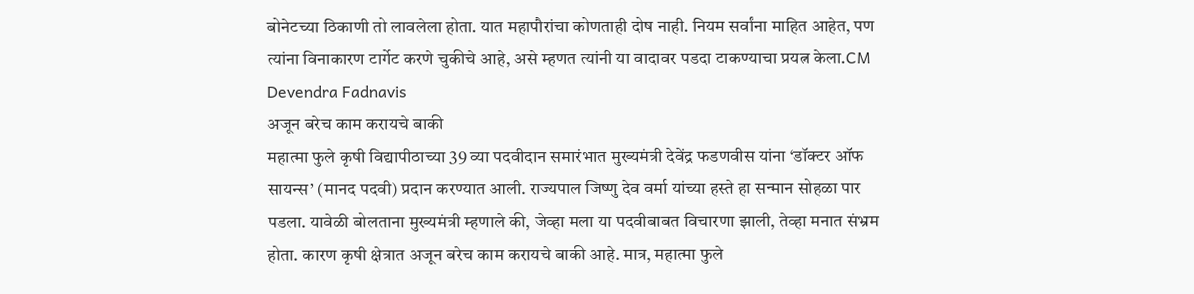बोनेटच्या ठिकाणी तो लावलेला होता. यात महापौरांचा कोणताही दोष नाही. नियम सर्वांना माहित आहेत, पण त्यांना विनाकारण टार्गेट करणे चुकीचे आहे, असे म्हणत त्यांनी या वादावर पडदा टाकण्याचा प्रयत्न केला.CM Devendra Fadnavis
अजून बरेच काम करायचे बाकी
महात्मा फुले कृषी विद्यापीठाच्या 39 व्या पदवीदान समारंभात मुख्यमंत्री देवेंद्र फडणवीस यांना ‘डॉक्टर ऑफ सायन्स’ (मानद पदवी) प्रदान करण्यात आली. राज्यपाल जिष्णु देव वर्मा यांच्या हस्ते हा सन्मान सोहळा पार पडला. यावेळी बोलताना मुख्यमंत्री म्हणाले की, जेव्हा मला या पदवीबाबत विचारणा झाली, तेव्हा मनात संभ्रम होता. कारण कृषी क्षेत्रात अजून बरेच काम करायचे बाकी आहे. मात्र, महात्मा फुले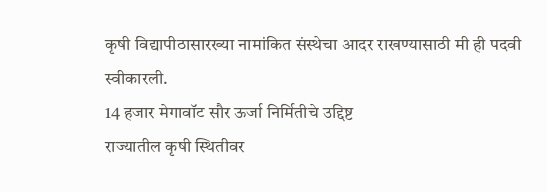कृषी विद्यापीठासारख्या नामांकित संस्थेचा आदर राखण्यासाठी मी ही पदवी स्वीकारली.
14 हजार मेगावॉट सौर ऊर्जा निर्मितीचे उद्दिष्ट
राज्यातील कृषी स्थितीवर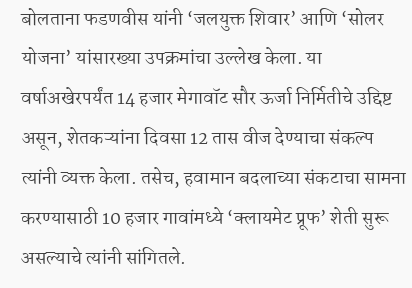बोलताना फडणवीस यांनी ‘जलयुक्त शिवार’ आणि ‘सोलर योजना’ यांसारख्या उपक्रमांचा उल्लेख केला. या वर्षाअखेरपर्यंत 14 हजार मेगावॉट सौर ऊर्जा निर्मितीचे उद्दिष्ट असून, शेतकऱ्यांना दिवसा 12 तास वीज देण्याचा संकल्प त्यांनी व्यक्त केला. तसेच, हवामान बदलाच्या संकटाचा सामना करण्यासाठी 10 हजार गावांमध्ये ‘क्लायमेट प्रूफ’ शेती सुरू असल्याचे त्यांनी सांगितले.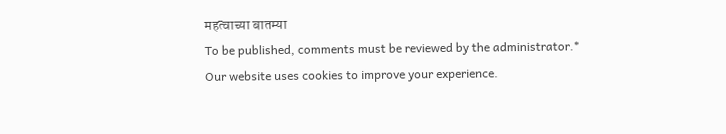महत्वाच्या बातम्या
To be published, comments must be reviewed by the administrator.*
Our website uses cookies to improve your experience.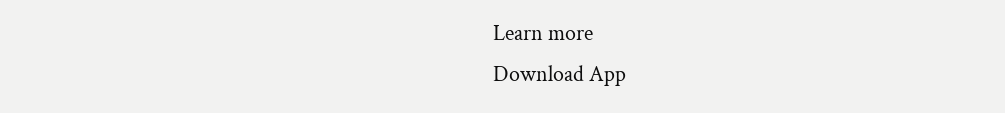Learn more
Download App